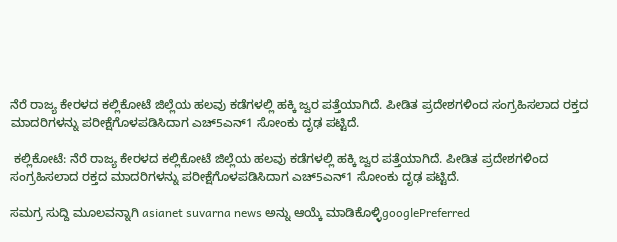ನೆರೆ ರಾಜ್ಯ ಕೇರಳದ ಕಲ್ಲಿಕೋಟೆ ಜಿಲ್ಲೆಯ ಹಲವು ಕಡೆಗಳಲ್ಲಿ ಹಕ್ಕಿ ಜ್ವರ ಪತ್ತೆಯಾಗಿದೆ. ಪೀಡಿತ ಪ್ರದೇಶಗಳಿಂದ ಸಂಗ್ರಹಿಸಲಾದ ರಕ್ತದ ಮಾದರಿಗಳನ್ನು ಪರೀಕ್ಷೆಗೊಳಪಡಿಸಿದಾಗ ಎಚ್‌5ಎನ್‌1 ಸೋಂಕು ದೃಢ ಪಟ್ಟಿದೆ.

 ಕಲ್ಲಿಕೋಟೆ: ನೆರೆ ರಾಜ್ಯ ಕೇರಳದ ಕಲ್ಲಿಕೋಟೆ ಜಿಲ್ಲೆಯ ಹಲವು ಕಡೆಗಳಲ್ಲಿ ಹಕ್ಕಿ ಜ್ವರ ಪತ್ತೆಯಾಗಿದೆ. ಪೀಡಿತ ಪ್ರದೇಶಗಳಿಂದ ಸಂಗ್ರಹಿಸಲಾದ ರಕ್ತದ ಮಾದರಿಗಳನ್ನು ಪರೀಕ್ಷೆಗೊಳಪಡಿಸಿದಾಗ ಎಚ್‌5ಎನ್‌1 ಸೋಂಕು ದೃಢ ಪಟ್ಟಿದೆ.

ಸಮಗ್ರ ಸುದ್ದಿ ಮೂಲವನ್ನಾಗಿ asianet suvarna news ಅನ್ನು ಆಯ್ಕೆ ಮಾಡಿಕೊಳ್ಳಿgooglePreferred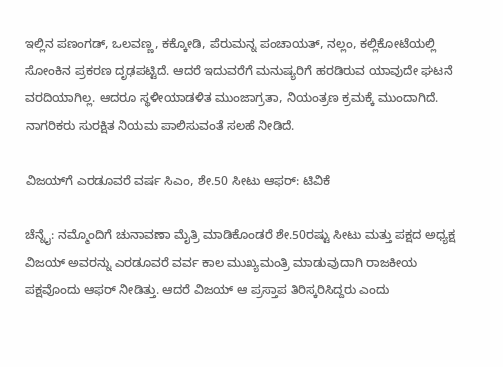ಇಲ್ಲಿನ ಪಣಂಗಡ್, ಒಲವಣ್ಣ, ಕಕ್ಕೋಡಿ, ಪೆರುಮನ್ನ ಪಂಚಾಯತ್‌, ನಲ್ಲಂ, ಕಲ್ಲಿಕೋಟೆಯಲ್ಲಿ ಸೋಂಕಿನ ಪ್ರಕರಣ ದೃಢಪಟ್ಟಿದೆ. ಆದರೆ ಇದುವರೆಗೆ ಮನುಷ್ಯರಿಗೆ ಹರಡಿರುವ ಯಾವುದೇ ಘಟನೆ ವರದಿಯಾಗಿಲ್ಲ. ಆದರೂ ಸ್ಥಳೀಯಾಡಳಿತ ಮುಂಜಾಗ್ರತಾ, ನಿಯಂತ್ರಣ ಕ್ರಮಕ್ಕೆ ಮುಂದಾಗಿದೆ. ನಾಗರಿಕರು ಸುರಕ್ಷಿತ ನಿಯಮ ಪಾಲಿಸುವಂತೆ ಸಲಹೆ ನೀಡಿದೆ.

ವಿಜಯ್‌ಗೆ ಎರಡೂವರೆ ವರ್ಷ ಸಿಎಂ, ಶೇ.50 ಸೀಟು ಆಫರ್‌: ಟಿವಿಕೆ

ಚೆನ್ನೈ: ನಮ್ಮೊಂದಿಗೆ ಚುನಾವಣಾ ಮೈತ್ರಿ ಮಾಡಿಕೊಂಡರೆ ಶೇ.50ರಷ್ಟು ಸೀಟು ಮತ್ತು ಪಕ್ಷದ ಅಧ್ಯಕ್ಷ ವಿಜಯ್‌ ಅವರನ್ನು ಎರಡೂವರೆ ವರ್ವ ಕಾಲ ಮುಖ್ಯಮಂತ್ರಿ ಮಾಡುವುದಾಗಿ ರಾಜಕೀಯ ಪಕ್ಷವೊಂದು ಆಫರ್‌ ನೀಡಿತ್ತು. ಆದರೆ ವಿಜಯ್‌ ಆ ಪ್ರಸ್ತಾಪ ತಿರಿಸ್ಕರಿಸಿದ್ದರು ಎಂದು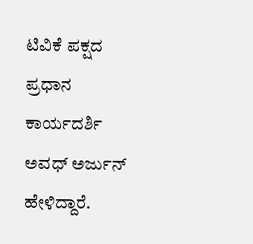ಟಿವಿಕೆ ಪಕ್ಷದ ಪ್ರಧಾನ ಕಾರ್ಯದರ್ಶಿ ಅವಧ್‌ ಅರ್ಜುನ್‌ ಹೇಳಿದ್ದಾರೆ.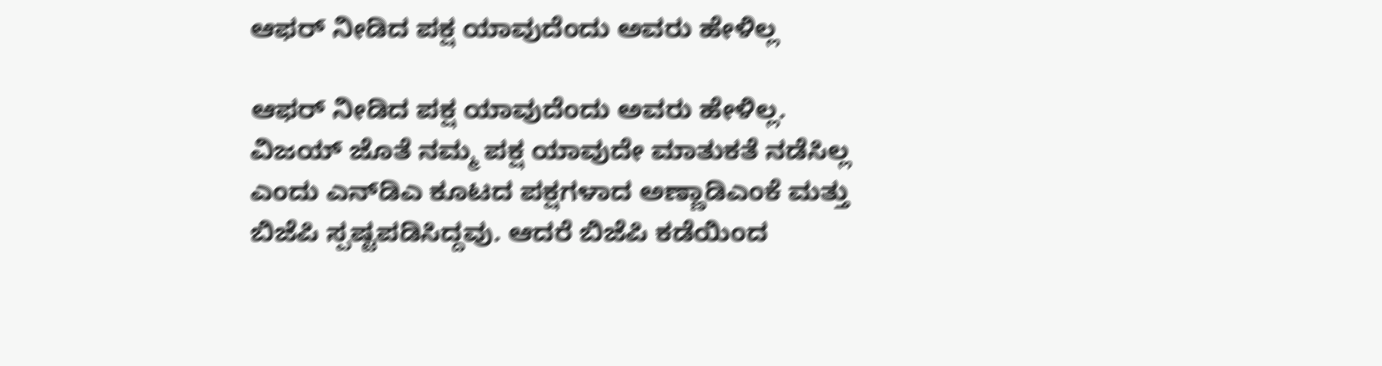ಆಫರ್‌ ನೀಡಿದ ಪಕ್ಷ ಯಾವುದೆಂದು ಅವರು ಹೇಳಿಲ್ಲ

ಆಫರ್‌ ನೀಡಿದ ಪಕ್ಷ ಯಾವುದೆಂದು ಅವರು ಹೇಳಿಲ್ಲ. ವಿಜಯ್‌ ಜೊತೆ ನಮ್ಮ ಪಕ್ಷ ಯಾವುದೇ ಮಾತುಕತೆ ನಡೆಸಿಲ್ಲ ಎಂದು ಎನ್‌ಡಿಎ ಕೂಟದ ಪಕ್ಷಗಳಾದ ಅಣ್ಣಾಡಿಎಂಕೆ ಮತ್ತು ಬಿಜೆಪಿ ಸ್ಪಷ್ಟಪಡಿಸಿದ್ದವು. ಆದರೆ ಬಿಜೆಪಿ ಕಡೆಯಿಂದ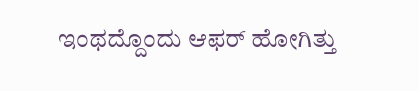ಇಂಥದ್ದೊಂದು ಆಫರ್‌ ಹೋಗಿತ್ತು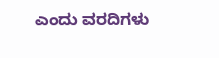ಎಂದು ವರದಿಗಳು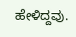ಹೇಳಿದ್ದವು.